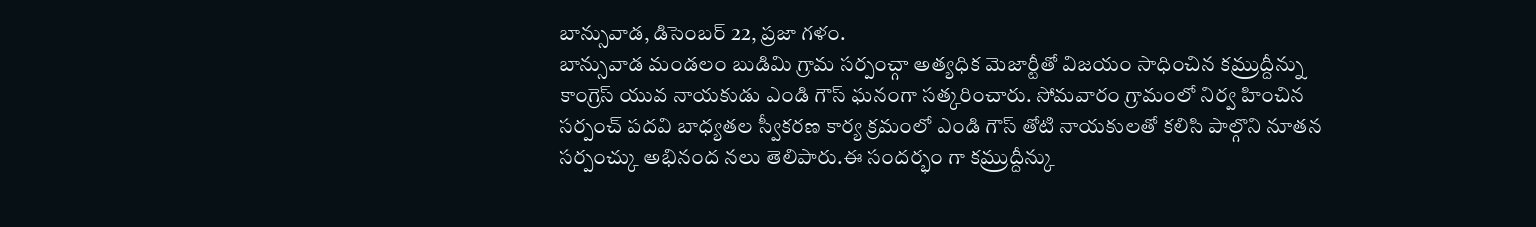బాన్సువాడ, డిసెంబర్ 22, ప్రజా గళం.
బాన్సువాడ మండలం బుడిమి గ్రామ సర్పంచ్గా అత్యధిక మెజార్టీతో విజయం సాధించిన కమ్రుద్దీన్ను కాంగ్రెస్ యువ నాయకుడు ఎండి గౌస్ ఘనంగా సత్కరించారు. సోమవారం గ్రామంలో నిర్వ హించిన సర్పంచ్ పదవి బాధ్యతల స్వీకరణ కార్య క్రమంలో ఎండి గౌస్ తోటి నాయకులతో కలిసి పాల్గొని నూతన సర్పంచ్కు అభినంద నలు తెలిపారు.ఈ సందర్భం గా కమ్రుద్దీన్కు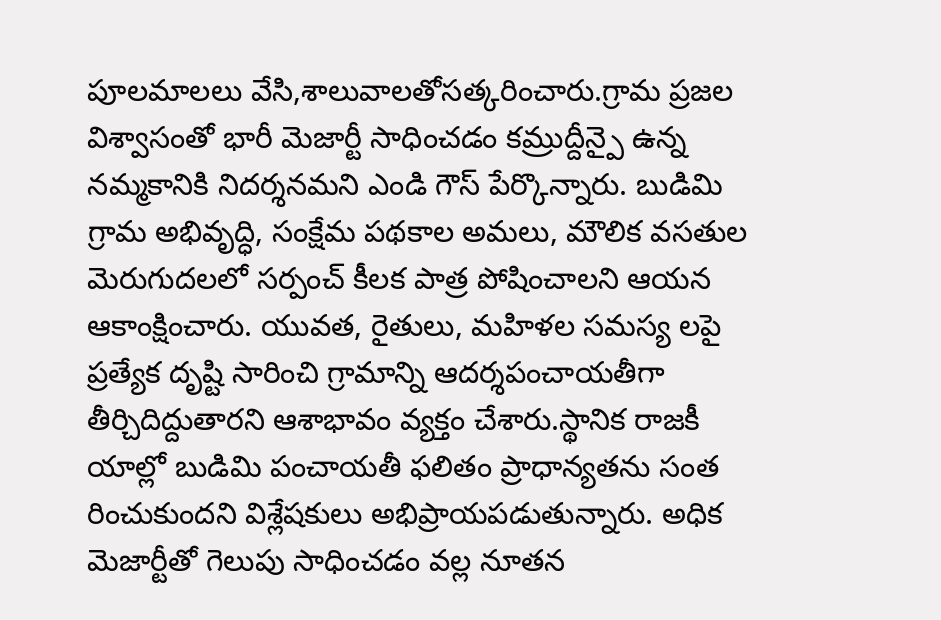పూలమాలలు వేసి,శాలువాలతోసత్కరించారు.గ్రామ ప్రజల విశ్వాసంతో భారీ మెజార్టీ సాధించడం కమ్రుద్దీన్పై ఉన్న నమ్మకానికి నిదర్శనమని ఎండి గౌస్ పేర్కొన్నారు. బుడిమి గ్రామ అభివృద్ధి, సంక్షేమ పథకాల అమలు, మౌలిక వసతుల మెరుగుదలలో సర్పంచ్ కీలక పాత్ర పోషించాలని ఆయన ఆకాంక్షించారు. యువత, రైతులు, మహిళల సమస్య లపై ప్రత్యేక దృష్టి సారించి గ్రామాన్ని ఆదర్శపంచాయతీగా తీర్చిదిద్దుతారని ఆశాభావం వ్యక్తం చేశారు.స్థానిక రాజకీ యాల్లో బుడిమి పంచాయతీ ఫలితం ప్రాధాన్యతను సంత రించుకుందని విశ్లేషకులు అభిప్రాయపడుతున్నారు. అధిక మెజార్టీతో గెలుపు సాధించడం వల్ల నూతన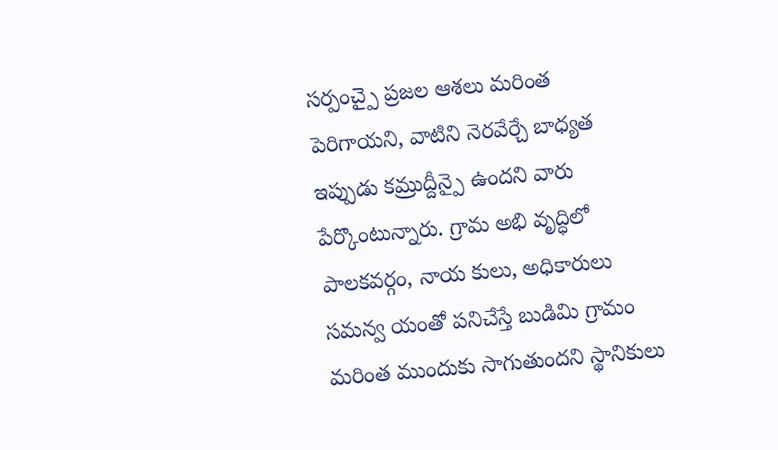సర్పంచ్పై ప్రజల ఆశలు మరింత పెరిగాయని, వాటిని నెరవేర్చే బాధ్యత ఇప్పుడు కమ్రుద్దీన్పై ఉందని వారు పేర్కొంటున్నారు. గ్రామ అభి వృద్ధిలో పాలకవర్గం, నాయ కులు, అధికారులు సమన్వ యంతో పనిచేస్తే బుడిమి గ్రామం మరింత ముందుకు సాగుతుందని స్థానికులు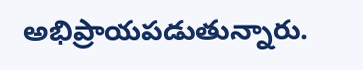అభిప్రాయపడుతున్నారు.